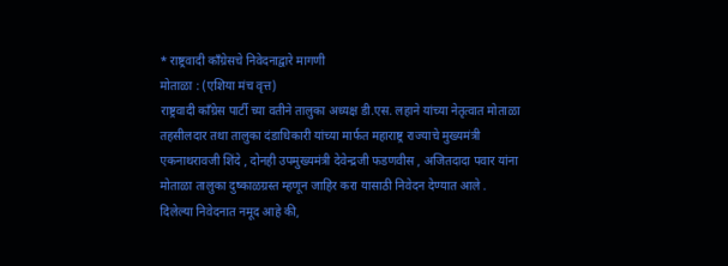* राष्ट्रवादी कॉंग्रेसचे निवेदनाद्वारे मागणी
मोताळा : (एशिया मंच वृत्त)
राष्ट्रवादी कॉंग्रेस पार्टी च्या वतीने तालुका अध्यक्ष डी.एस. लहाने यांच्या नेतृत्वात मोताळा तहसीलदार तथा तालुका दंडाधिकारी यांच्या मार्फत महाराष्ट्र राज्याचे मुख्यमंत्री एकनाथरावजी शिंदे , दोनही उपमुख्यमंत्री देवेन्द्रजी फडणवीस , अजितदादा पवार यांना मोताळा तालुका दुष्काळग्रस्त म्हणून जाहिर करा यासाठी निवेदन देण्यात आले .
दिलेल्या निवेदनात नमूद आहे की,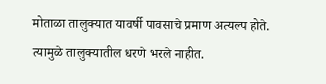मोताळा तालुक्यात यावर्षी पावसाचे प्रमाण अत्यल्प होते. त्यामुळे तालुक्यातील धरणे भरले नाहीत.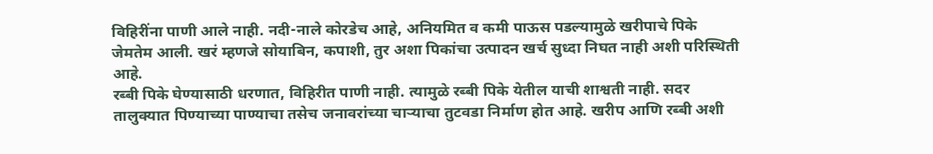विहिरींना पाणी आले नाही. नदी-नाले कोरडेच आहे, अनियमित व कमी पाऊस पडल्यामुळे खरीपाचे पिके जेमतेम आली. खरं म्हणजे सोयाबिन, कपाशी, तुर अशा पिकांचा उत्पादन खर्च सुध्दा निघत नाही अशी परिस्थिती आहे.
रब्बी पिके घेण्यासाठी धरणात, विहिरीत पाणी नाही. त्यामुळे रब्बी पिके येतील याची शाश्वती नाही. सदर तालुक्यात पिण्याच्या पाण्याचा तसेच जनावरांच्या चाऱ्याचा तुटवडा निर्माण होत आहे. खरीप आणि रब्बी अशी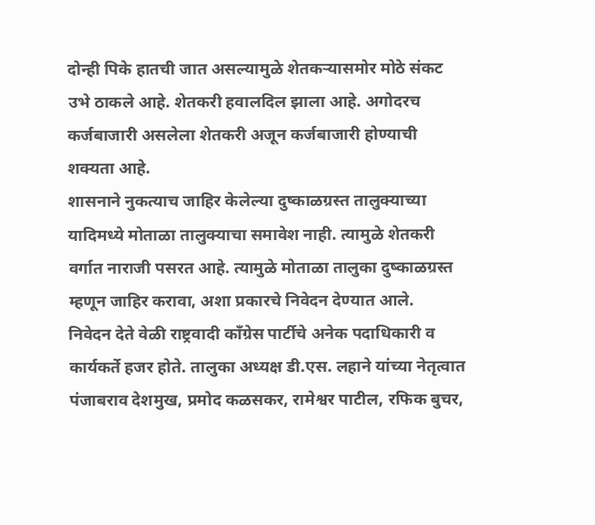दोन्ही पिके हातची जात असल्यामुळे शेतकऱ्यासमोर मोठे संकट उभे ठाकले आहे. शेतकरी हवालदिल झाला आहे. अगोदरच कर्जबाजारी असलेला शेतकरी अजून कर्जबाजारी होण्याची शक्यता आहे.
शासनाने नुकत्याच जाहिर केलेल्या दुष्काळग्रस्त तालुक्याच्या यादिमध्ये मोताळा तालुक्याचा समावेश नाही. त्यामुळे शेतकरी वर्गात नाराजी पसरत आहे. त्यामुळे मोताळा तालुका दुष्काळग्रस्त म्हणून जाहिर करावा, अशा प्रकारचे निवेदन देण्यात आले.
निवेदन देते वेळी राष्ट्रवादी कॉंग्रेस पार्टीचे अनेक पदाधिकारी व कार्यकर्ते हजर होते. तालुका अध्यक्ष डी.एस. लहाने यांच्या नेतृत्वात पंजाबराव देशमुख, प्रमोद कळसकर, रामेश्वर पाटील, रफिक बुचर,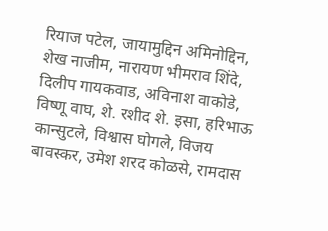रियाज पटेल, जायामुद्दिन अमिनोद्दिन, शेख नाजीम, नारायण भीमराव शिंदे, दिलीप गायकवाड, अविनाश वाकोडे, विष्णू वाघ, शे. रशीद शे. इसा, हरिभाऊ कान्सुटले, विश्वास घोगले, विजय बावस्कर, उमेश शरद कोळसे, रामदास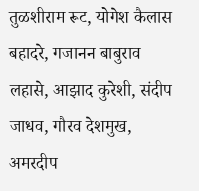तुळशीराम रूट, योगेश कैलास बहादरे, गजानन बाबुराव लहासे, आझाद कुरेशी, संदीप जाधव, गौरव देशमुख, अमरदीप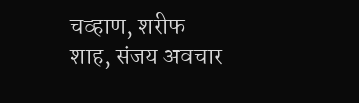चव्हाण, शरीफ शाह, संजय अवचार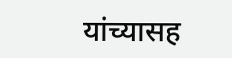यांच्यासह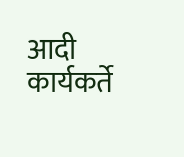आदी कार्यकर्ते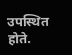उपस्थित होते.